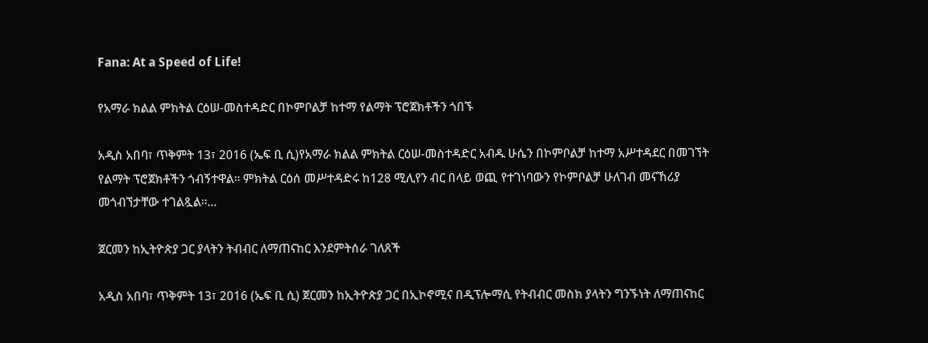Fana: At a Speed of Life!

የአማራ ክልል ምክትል ርዕሠ-መስተዳድር በኮምቦልቻ ከተማ የልማት ፕሮጀክቶችን ጎበኙ

አዲስ አበባ፣ ጥቅምት 13፣ 2016 (ኤፍ ቢ ሲ)የአማራ ክልል ምክትል ርዕሠ-መስተዳድር አብዱ ሁሴን በኮምቦልቻ ከተማ አሥተዳደር በመገኘት የልማት ፕሮጀክቶችን ጎብኝተዋል፡፡ ምክትል ርዕሰ መሥተዳድሩ ከ128 ሚሊየን ብር በላይ ወጪ የተገነባውን የኮምቦልቻ ሁለገብ መናኸሪያ መጎብኘታቸው ተገልጿል፡፡…

ጀርመን ከኢትዮጵያ ጋር ያላትን ትብብር ለማጠናከር እንደምትሰራ ገለጸች

አዲስ አበባ፣ ጥቅምት 13፣ 2016 (ኤፍ ቢ ሲ) ጀርመን ከኢትዮጵያ ጋር በኢኮኖሚና በዲፕሎማሲ የትብብር መስክ ያላትን ግንኙነት ለማጠናከር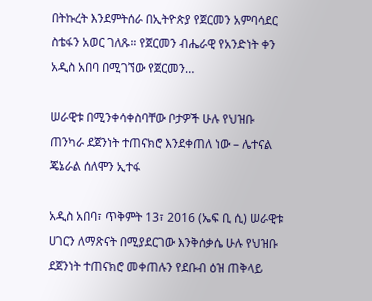በትኩረት እንደምትሰራ በኢትዮጵያ የጀርመን አምባሳደር ስቴፋን አወር ገለጹ። የጀርመን ብሔራዊ የአንድነት ቀን አዲስ አበባ በሚገኘው የጀርመን…

ሠራዊቱ በሚንቀሳቀስባቸው ቦታዎች ሁሉ የህዝቡ ጠንካራ ደጀንነት ተጠናክሮ እንደቀጠለ ነው – ሌተናል ጄኔራል ሰለሞን ኢተፋ

አዲስ አበባ፣ ጥቅምት 13፣ 2016 (ኤፍ ቢ ሲ) ሠራዊቱ ሀገርን ለማጽናት በሚያደርገው እንቅሰቃሴ ሁሉ የህዝቡ ደጀንነት ተጠናክሮ መቀጠሉን የደቡብ ዕዝ ጠቅላይ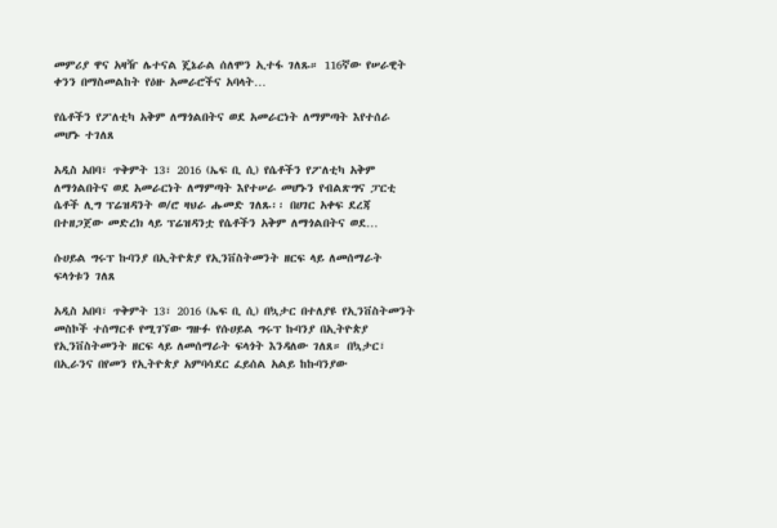መምሪያ ዋና አዛዥ ሌተናል ጄኔራል ሰለሞን ኢተፋ ገለጹ። 116ኛው የሠራዊት ቀንን በማስመልከት የዕዙ አመራሮችና አባላት…

የሴቶችን የፖለቲካ አቅም ለማጎልበትና ወደ አመራርነት ለማምጣት እየተሰራ መሆኑ ተገለጸ

አዲስ አበባ፣ ጥቅምት 13፣ 2016 (ኤፍ ቢ ሲ) የሴቶችን የፖለቲካ አቅም ለማጎልበትና ወደ አመራርነት ለማምጣት እየተሠራ መሆኑን የብልጽግና ፓርቲ ሴቶች ሊግ ፕሬዝዳንት ወ/ሮ ዛህራ ሑመድ ገለጹ፡፡ በሀገር አቀፍ ደረጃ በተዘጋጀው መድረክ ላይ ፕሬዝዳንቷ የሴቶችን አቅም ለማጎልበትና ወደ…

ሱሀይል ግሩፕ ኩባንያ በኢትዮጵያ የኢንቨስትመንት ዘርፍ ላይ ለመሰማራት ፍላጎቱን ገለጸ

አዲስ አበባ፣ ጥቅምት 13፣ 2016 (ኤፍ ቢ ሲ) በኳታር በተለያዩ የኢንቨስትመንት መስኮች ተሰማርቶ የሚገኘው ግዙፉ የሱሀይል ግሩፕ ኩባንያ በኢትዮጵያ የኢንቨስትመንት ዘርፍ ላይ ለመሰማራት ፍላጎት እንዳለው ገለጸ። በኳታር፣ በኢራንና በየመን የኢትዮጵያ አምባሳደር ፈይሰል አልይ ከኩባንያው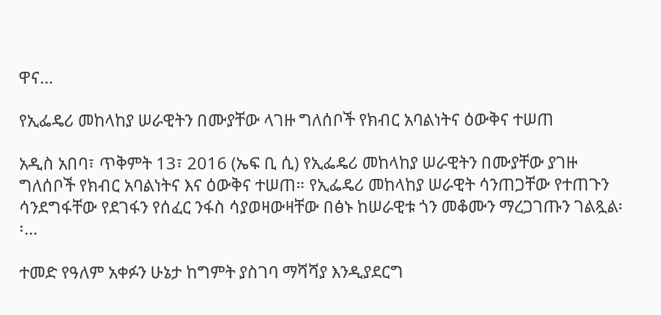ዋና…

የኢፌዴሪ መከላከያ ሠራዊትን በሙያቸው ላገዙ ግለሰቦች የክብር አባልነትና ዕውቅና ተሠጠ

አዲስ አበባ፣ ጥቅምት 13፣ 2016 (ኤፍ ቢ ሲ) የኢፌዴሪ መከላከያ ሠራዊትን በሙያቸው ያገዙ ግለሰቦች የክብር አባልነትና እና ዕውቅና ተሠጠ። የኢፌዴሪ መከላከያ ሠራዊት ሳንጠጋቸው የተጠጉን ሳንደግፋቸው የደገፋን የሰፈር ንፋስ ሳያወዛውዛቸው በፅኑ ከሠራዊቱ ጎን መቆሙን ማረጋገጡን ገልጿል፡፡…

ተመድ የዓለም አቀፉን ሁኔታ ከግምት ያስገባ ማሻሻያ እንዲያደርግ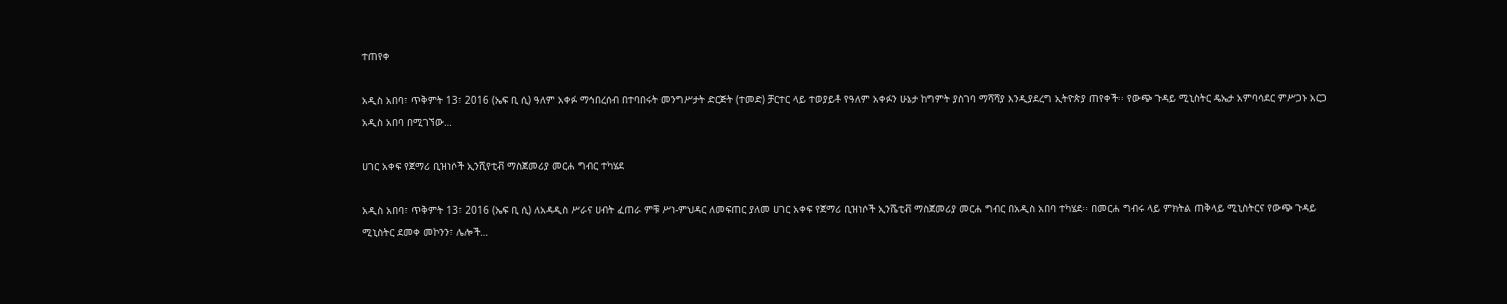ተጠየቀ

አዲስ አበባ፣ ጥቅምት 13፣ 2016 (ኤፍ ቢ ሲ) ዓለም አቀፉ ማኅበረሰብ በተባበሩት መንግሥታት ድርጅት (ተመድ) ቻርተር ላይ ተወያይቶ የዓለም አቀፉን ሁኔታ ከግምት ያስገባ ማሻሻያ እንዲያደረግ ኢትዮጵያ ጠየቀች፡፡ የውጭ ጉዳይ ሚኒስትር ዴኤታ አምባሳደር ምሥጋኑ አርጋ አዲስ አበባ በሚገኘው…

ሀገር አቀፍ የጀማሪ ቢዝነሶች ኢንሺየቲቭ ማስጀመሪያ መርሐ ግብር ተካሄደ

አዲስ አበባ፣ ጥቅምት 13፣ 2016 (ኤፍ ቢ ሲ) ለአዳዲስ ሥራና ሀብት ፈጠራ ምቹ ሥነ-ምህዳር ለመፍጠር ያለመ ሀገር አቀፍ የጀማሪ ቢዝነሶች ኢንሼቲቭ ማስጀመሪያ መርሐ ግብር በአዲስ አበባ ተካሄደ፡፡ በመርሐ ግብሩ ላይ ምክትል ጠቅላይ ሚኒስትርና የውጭ ጉዳይ ሚኒስትር ደመቀ መኮንን፣ ሌሎች…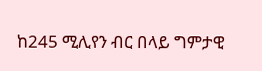ከ245 ሚሊየን ብር በላይ ግምታዊ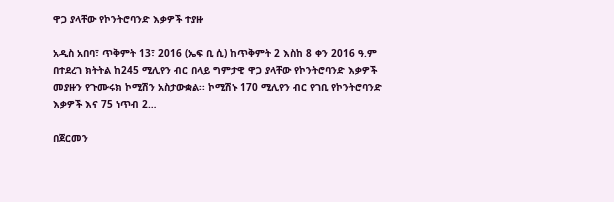ዋጋ ያላቸው የኮንትሮባንድ እቃዎች ተያዙ

አዲስ አበባ፣ ጥቅምት 13፣ 2016 (ኤፍ ቢ ሲ) ከጥቅምት 2 እስከ 8 ቀን 2016 ዓ.ም በተደረገ ክትትል ከ245 ሚሊየን ብር በላይ ግምታዊ ዋጋ ያላቸው የኮንትሮባንድ እቃዎች መያዙን የጉሙሩክ ኮሚሽን አስታውቋል፡፡ ኮሚሽኑ 170 ሚሊየን ብር የገቢ የኮንትሮባንድ እቃዎች እና 75 ነጥብ 2…

በጀርመን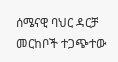ሰሜናዊ ባህር ዳርቻ መርከቦች ተጋጭተው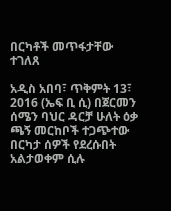በርካቶች መጥፋታቸው ተገለጸ

አዲስ አበባ፣ ጥቅምት 13፣ 2016 (ኤፍ ቢ ሲ) በጀርመን ሰሜን ባህር ዳርቻ ሁለት ዕቃ ጫኝ መርከቦች ተጋጭተው በርካታ ሰዎች የደረሱበት አልታወቀም ሲሉ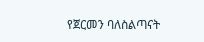የጀርመን ባለስልጣናት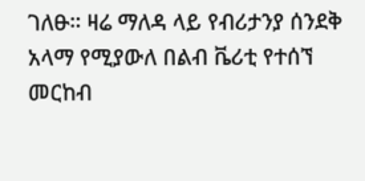ገለፁ። ዛሬ ማለዳ ላይ የብሪታንያ ሰንደቅ አላማ የሚያውለ በልብ ቬሪቲ የተሰኘ መርከብ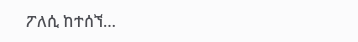ፖለሲ ከተሰኘ…